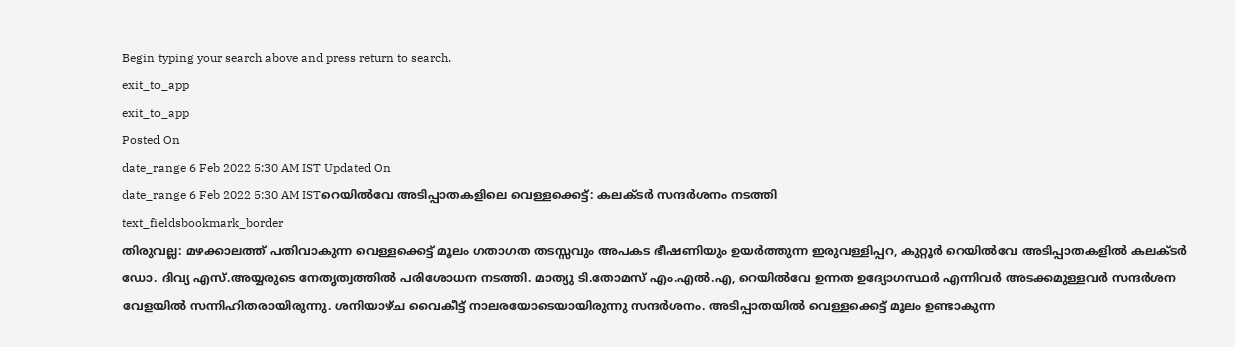Begin typing your search above and press return to search.
exit_to_app
exit_to_app
Posted On
date_range 6 Feb 2022 5:30 AM IST Updated On
date_range 6 Feb 2022 5:30 AM ISTറെയിൽവേ അടിപ്പാതകളിലെ വെള്ളക്കെട്ട്: കലക്ടർ സന്ദർശനം നടത്തി
text_fieldsbookmark_border
തിരുവല്ല: മഴക്കാലത്ത് പതിവാകുന്ന വെള്ളക്കെട്ട് മൂലം ഗതാഗത തടസ്സവും അപകട ഭീഷണിയും ഉയർത്തുന്ന ഇരുവള്ളിപ്പറ, കുറ്റൂർ റെയിൽവേ അടിപ്പാതകളിൽ കലക്ടർ ഡോ. ദിവ്യ എസ്.അയ്യരുടെ നേതൃത്വത്തിൽ പരിശോധന നടത്തി. മാത്യു ടി.തോമസ് എം.എൽ.എ, റെയിൽവേ ഉന്നത ഉദ്യോഗസ്ഥർ എന്നിവർ അടക്കമുള്ളവർ സന്ദർശന വേളയിൽ സന്നിഹിതരായിരുന്നു. ശനിയാഴ്ച വൈകീട്ട് നാലരയോടെയായിരുന്നു സന്ദർശനം. അടിപ്പാതയിൽ വെള്ളക്കെട്ട് മൂലം ഉണ്ടാകുന്ന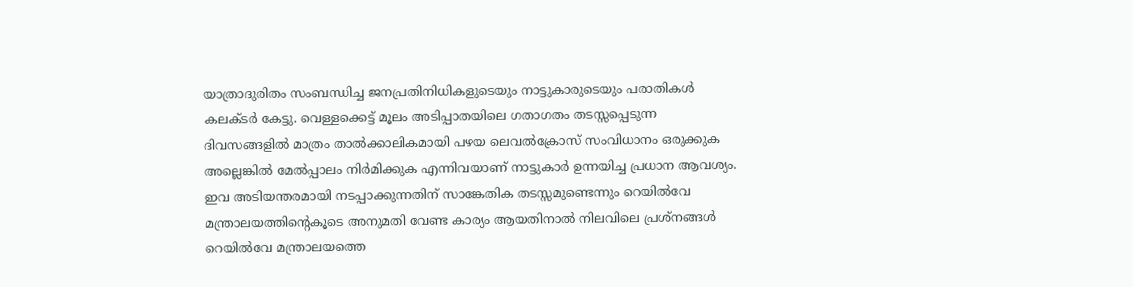യാത്രാദുരിതം സംബന്ധിച്ച ജനപ്രതിനിധികളുടെയും നാട്ടുകാരുടെയും പരാതികൾ കലക്ടർ കേട്ടു. വെള്ളക്കെട്ട് മൂലം അടിപ്പാതയിലെ ഗതാഗതം തടസ്സപ്പെടുന്ന ദിവസങ്ങളിൽ മാത്രം താൽക്കാലികമായി പഴയ ലെവൽക്രോസ് സംവിധാനം ഒരുക്കുക അല്ലെങ്കിൽ മേൽപ്പാലം നിർമിക്കുക എന്നിവയാണ് നാട്ടുകാർ ഉന്നയിച്ച പ്രധാന ആവശ്യം. ഇവ അടിയന്തരമായി നടപ്പാക്കുന്നതിന് സാങ്കേതിക തടസ്സമുണ്ടെന്നും റെയിൽവേ മന്ത്രാലയത്തിന്റെകൂടെ അനുമതി വേണ്ട കാര്യം ആയതിനാൽ നിലവിലെ പ്രശ്നങ്ങൾ റെയിൽവേ മന്ത്രാലയത്തെ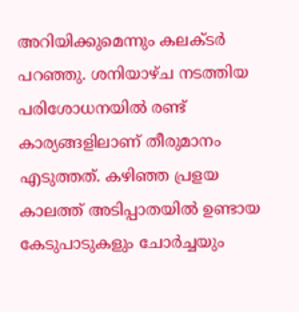അറിയിക്കുമെന്നും കലക്ടർ പറഞ്ഞു. ശനിയാഴ്ച നടത്തിയ പരിശോധനയിൽ രണ്ട് കാര്യങ്ങളിലാണ് തീരുമാനം എടുത്തത്. കഴിഞ്ഞ പ്രളയ കാലത്ത് അടിപ്പാതയിൽ ഉണ്ടായ കേടുപാടുകളും ചോർച്ചയും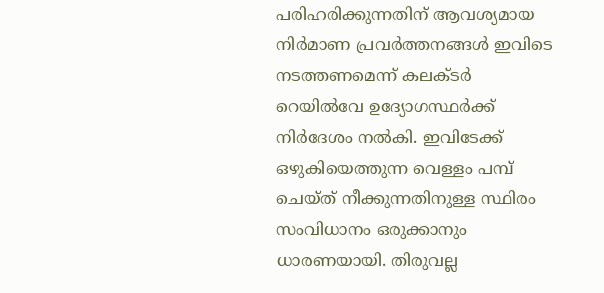പരിഹരിക്കുന്നതിന് ആവശ്യമായ നിർമാണ പ്രവർത്തനങ്ങൾ ഇവിടെ നടത്തണമെന്ന് കലക്ടർ റെയിൽവേ ഉദ്യോഗസ്ഥർക്ക് നിർദേശം നൽകി. ഇവിടേക്ക് ഒഴുകിയെത്തുന്ന വെള്ളം പമ്പ് ചെയ്ത് നീക്കുന്നതിനുള്ള സ്ഥിരം സംവിധാനം ഒരുക്കാനും ധാരണയായി. തിരുവല്ല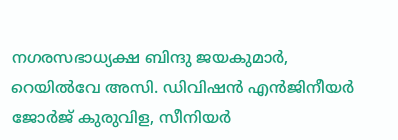നഗരസഭാധ്യക്ഷ ബിന്ദു ജയകുമാർ, റെയിൽവേ അസി. ഡിവിഷൻ എൻജിനീയർ ജോർജ് കുരുവിള, സീനിയർ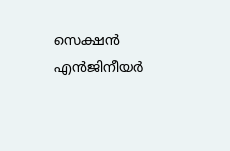സെക്ഷൻ എൻജിനീയർ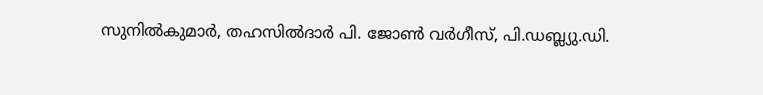സുനിൽകുമാർ, തഹസിൽദാർ പി. ജോൺ വർഗീസ്, പി.ഡബ്ല്യു.ഡി.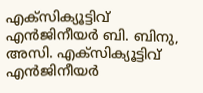എക്സിക്യൂട്ടിവ് എൻജിനീയർ ബി. ബിനു, അസി. എക്സിക്യൂട്ടിവ് എൻജിനീയർ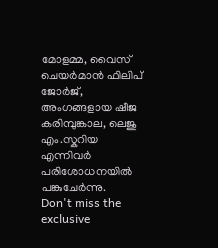മോളമ്മ, വൈസ് ചെയർമാൻ ഫിലിപ് ജോർജ്, അംഗങ്ങളായ ഷീജ കരിമ്പുങ്കാല, ലെജു എം.സ്കറിയ എന്നിവർ പരിശോധനയിൽ പങ്കുചേർന്നു.
Don't miss the exclusive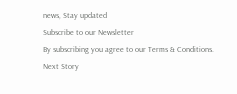news, Stay updated
Subscribe to our Newsletter
By subscribing you agree to our Terms & Conditions.
Next Story